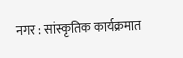नगर : सांस्कृतिक कार्यक्रमात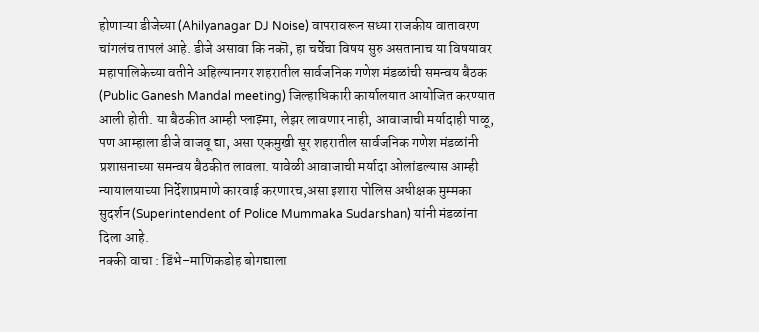होणाऱ्या डीजेच्या (Ahilyanagar DJ Noise) वापरावरून सध्या राजकीय वातावरण चांगलंच तापलं आहे. डीजे असावा कि नकॊ, हा चर्चेचा विषय सुरु असतानाच या विषयावर महापालिकेच्या वतीने अहिल्यानगर शहरातील सार्वजनिक गणेश मंडळांची समन्वय बैठक (Public Ganesh Mandal meeting) जिल्हाधिकारी कार्यालयात आयोजित करण्यात आली होती. या बैठकीत आम्ही प्लाझ्मा, लेझर लावणार नाही, आवाजाची मर्यादाही पाळू, पण आम्हाला डीजे वाजवू द्या, असा एकमुखी सूर शहरातील सार्वजनिक गणेश मंडळांनी प्रशासनाच्या समन्वय बैठकीत लावला. यावेळी आवाजाची मर्यादा ओलांडल्यास आम्ही न्यायालयाच्या निर्देशाप्रमाणे कारवाई करणारच,असा इशारा पोलिस अधीक्षक मुम्मका सुदर्शन (Superintendent of Police Mummaka Sudarshan) यांनी मंडळांना दिला आहे.
नक्की वाचा : डिंभे–माणिकडोह बोगद्याला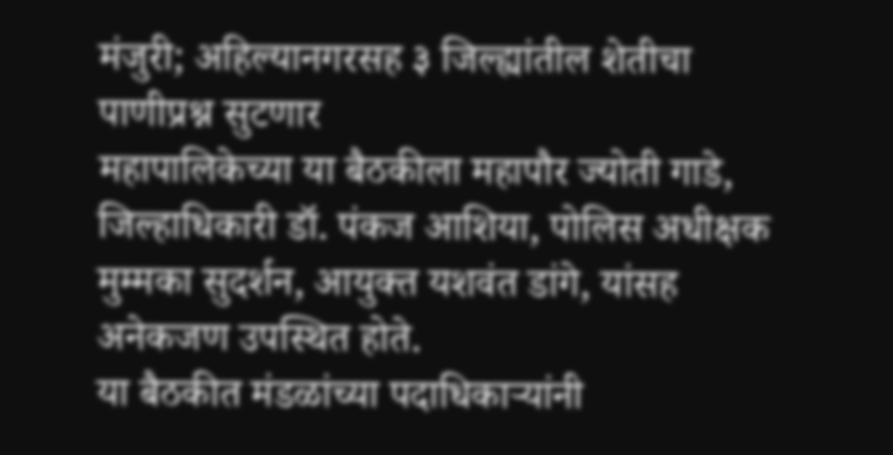मंजुरी; अहिल्यानगरसह ३ जिल्ह्यांतील शेतीचा पाणीप्रश्न सुटणार
महापालिकेच्या या बैठकीला महापौर ज्योती गाडे, जिल्हाधिकारी डॉ. पंकज आशिया, पोलिस अधीक्षक मुम्मका सुदर्शन, आयुक्त यशवंत डांगे, यांसह अनेकजण उपस्थित होते.
या बैठकीत मंडळांच्या पदाधिकाऱ्यांनी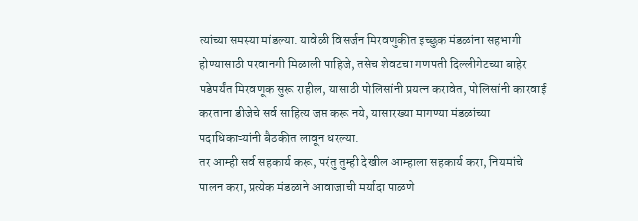त्यांच्या समस्या मांडल्या. यावेळी विसर्जन मिरवणुकीत इच्छुक मंडळांना सहभागी होण्यासाठी परवानगी मिळाली पाहिजे, तसेच शेवटचा गणपती दिल्लीगेटच्या बाहेर पडेपर्यंत मिरवणूक सुरू राहील, यासाठी पोलिसांनी प्रयत्न करावेत, पोलिसांनी कारवाई करताना डीजेचे सर्व साहित्य जप्त करू नये, यासारख्या मागण्या मंडळांच्या पदाधिकाऱ्यांनी बैठकीत लावून धरल्या.
तर आम्ही सर्व सहकार्य करू, परंतु तुम्ही देखील आम्हाला सहकार्य करा, नियमांचे पालन करा, प्रत्येक मंडळाने आवाजाची मर्यादा पाळणे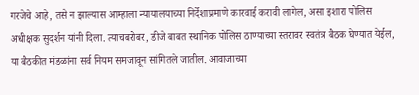गरजेचे आहे, तसे न झाल्यास आम्हाला न्यायालयाच्या निर्देशाप्रमाणे कारवाई करावी लागेल, असा इशारा पोलिस अधीक्षक सुदर्शन यांनी दिला. त्याचबरोबर, डीजे बाबत स्थानिक पोलिस ठाण्याच्या स्तरावर स्वतंत्र बैठक घेण्यात येईल, या बैठकीत मंडळांना सर्व नियम समजावून सांगितले जातील. आवाजाच्या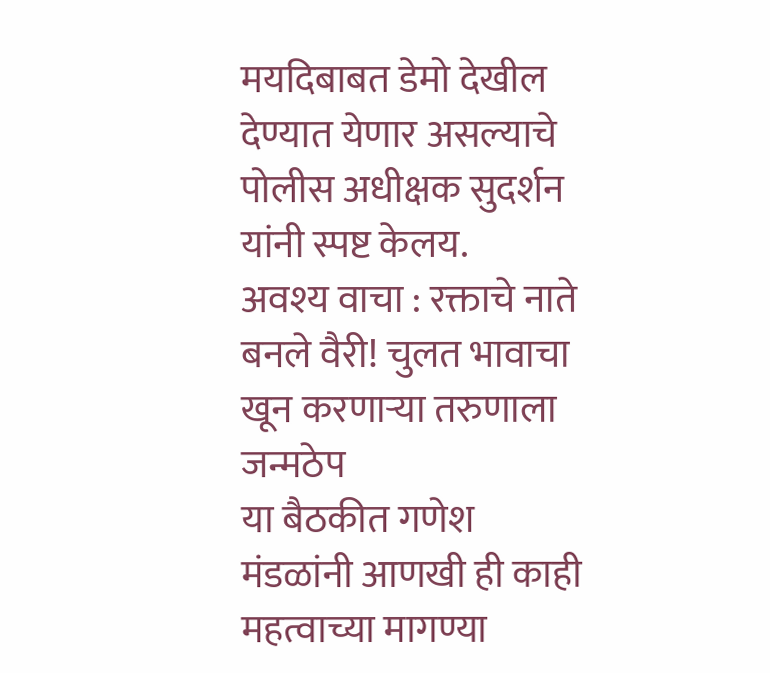मयदिबाबत डेमो देखील देण्यात येणार असल्याचे पोलीस अधीक्षक सुदर्शन यांनी स्पष्ट केलय.
अवश्य वाचा : रक्ताचे नाते बनले वैरी! चुलत भावाचा खून करणाऱ्या तरुणाला जन्मठेप
या बैठकीत गणेश मंडळांनी आणखी ही काही महत्वाच्या मागण्या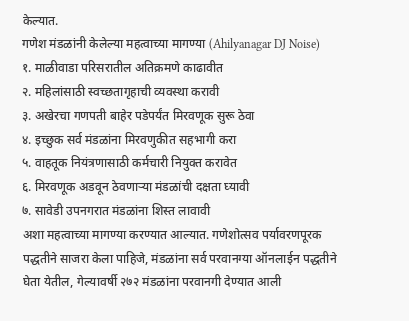केल्यात.
गणेश मंडळांनी केलेल्या महत्वाच्या मागण्या (Ahilyanagar DJ Noise)
१. माळीवाडा परिसरातील अतिक्रमणे काढावीत
२. महिलांसाठी स्वच्छतागृहाची व्यवस्था करावी
३. अखेरचा गणपती बाहेर पडेपर्यंत मिरवणूक सुरू ठेवा
४. इच्छुक सर्व मंडळांना मिरवणुकीत सहभागी करा
५. वाहतूक नियंत्रणासाठी कर्मचारी नियुक्त करावेत
६. मिरवणूक अडवून ठेवणाऱ्या मंडळांची दक्षता घ्यावी
७. सावेडी उपनगरात मंडळांना शिस्त लावावी
अशा महत्वाच्या मागण्या करण्यात आल्यात. गणेशोत्सव पर्यावरणपूरक पद्धतीने साजरा केला पाहिजे, मंडळांना सर्व परवानग्या ऑनलाईन पद्धतीने घेता येतील, गेल्यावर्षी २७२ मंडळांना परवानगी देण्यात आली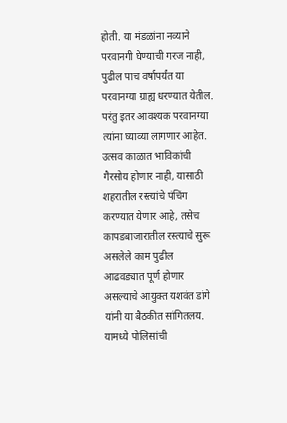होती. या मंडळांना नव्याने परवानगी घेण्याची गरज नाही, पुढील पाच वर्षापर्यंत या परवानग्या ग्राह्य धरण्यात येतील. परंतु इतर आवश्यक परवानग्या त्यांना घ्याव्या लागणार आहेत. उत्सव काळात भाविकांची गैरसोय होणार नाही, यासाठी शहरातील रस्त्यांचे पंचिंग करण्यात येणार आहे, तसेच कापडबाजारातील रस्त्याचे सुरू असलेले काम पुढील आढवड्यात पूर्ण होणार असल्याचे आयुक्त यशवंत डांगे यांनी या बैठकीत सांगितलय. यामध्ये पोलिसांची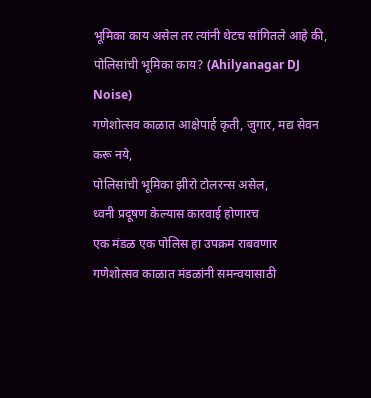भूमिका काय असेल तर त्यांनी थेटच सांगितले आहे की,
पोलिसांची भूमिका काय? (Ahilyanagar DJ Noise)
गणेशोत्सव काळात आक्षेपार्ह कृती, जुगार, मद्य सेवन करू नये,
पोलिसांची भूमिका झीरो टोलरन्स असेल,
ध्वनी प्रदूषण केल्यास कारवाई होणारच
एक मंडळ एक पोलिस हा उपक्रम राबवणार
गणेशोत्सव काळात मंडळांनी समन्वयासाठी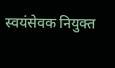स्वयंसेवक नियुक्त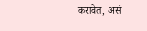करावेत, असं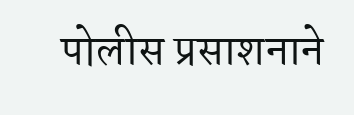पोलीस प्रसाशनाने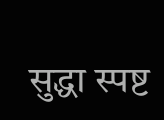सुद्धा स्पष्ट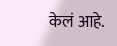केलं आहे.